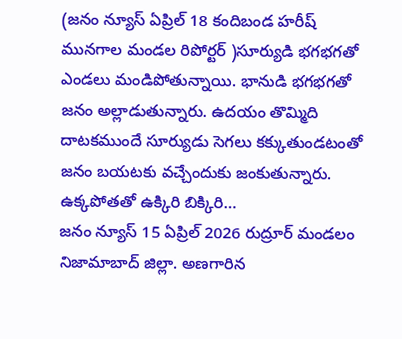(జనం న్యూస్ ఏప్రిల్ 18 కందిబండ హరీష్ మునగాల మండల రిపోర్టర్ )సూర్యుడి భగభగతో ఎండలు మండిపోతున్నాయి. భానుడి భగభగతో జనం అల్లాడుతున్నారు. ఉదయం తొమ్మిది దాటకముందే సూర్యుడు సెగలు కక్కుతుండటంతో జనం బయటకు వచ్చేందుకు జంకుతున్నారు. ఉక్కపోతతో ఉక్కిరి బిక్కిరి…
జనం న్యూస్ 15 ఏప్రిల్ 2026 రుద్రూర్ మండలం నిజామాబాద్ జిల్లా. అణగారిన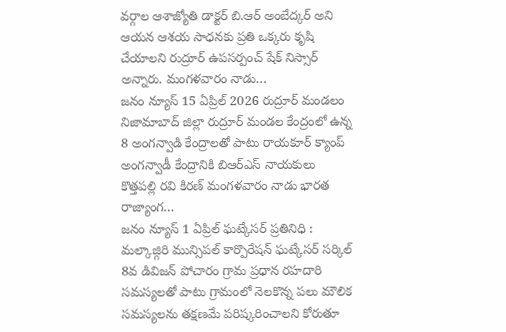వర్గాల ఆశాజ్యోతి డాక్టర్ బి.ఆర్ అంబేద్కర్ అని ఆయన ఆశయ సాధనకు ప్రతి ఒక్కరు కృషి చేయాలని రుద్రూర్ ఉపసర్పంచ్ షేక్ నిస్సార్ అన్నారు. మంగళవారం నాడు…
జనం న్యూస్ 15 ఏప్రిల్ 2026 రుద్రూర్ మండలం నిజామాబాద్ జిల్లా రుద్రూర్ మండల కేంద్రంలో ఉన్న 8 అంగన్వాడి కేంద్రాలతో పాటు రాయకూర్ క్యాంప్ అంగన్వాడీ కేంద్రానికి బిఆర్ఎస్ నాయకులు కొత్తపల్లి రవి కిరణ్ మంగళవారం నాడు భారత రాజ్యాంగ…
జనం న్యూస్ 1 ఏప్రిల్ ఘట్కేసర్ ప్రతినిధి : మల్కాజ్గిరి మున్సిపల్ కార్పొరేషన్ ఘట్కేసర్ సర్కిల్ 8వ డివిజన్ పోచారం గ్రామ ప్రధాన రహదారి సమస్యలతో పాటు గ్రామంలో నెలకొన్న పలు మౌలిక సమస్యలను తక్షణమే పరిష్కరించాలని కోరుతూ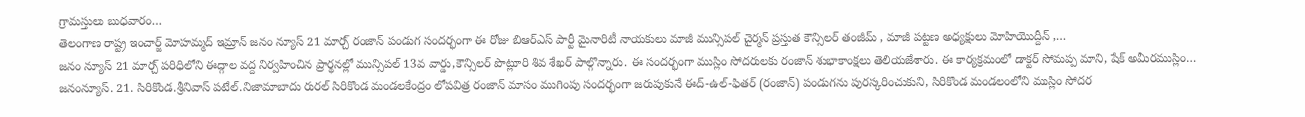గ్రామస్తులు బుధవారం…
తెలంగాణ రాష్ట్ర ఇంచార్జ్ మోహమ్మద్ ఇమ్రాన్ జనం న్యూస్ 21 మార్చ్ రంజాన్ పండుగ సందర్భంగా ఈ రోజు బిఆర్ఎస్ పార్టీ మైనారిటీ నాయకులు మాజీ మున్సిపల్ చైర్మన్ ప్రస్తుత కౌన్సిలర్ తంజీమ్ , మాజీ పట్టణ అధ్యక్షులు మోహియొద్దీన్ ,…
జనం న్యూస్ 21 మార్చ్ పరిధిలోని ఈద్గాల వద్ద నిర్వహించిన ప్రార్థనల్లో మున్సిపల్ 13వ వార్డు,కౌన్సిలర్ పొట్లూరి శివ శేఖర్ పాల్గొన్నారు. ఈ సందర్భంగా ముస్లిం సోదరులకు రంజాన్ శుభాకాంక్షలు తెలియజేశారు. ఈ కార్యక్రమంలో డాక్టర్ సోమప్ప మాని, షేక్ అమీరముస్లిం…
జనంన్యూస్. 21. సిరికొండ.శ్రీనివాస్ పటేల్.నిజామాబాదు రురల్ సిరికొండ మండలకేంద్రం లోపవిత్ర రంజాన్ మాసం ముగింపు సందర్భంగా జరుపుకునే ఈద్-ఉల్-ఫితర్ (రంజాన్) పండుగను పురస్కరించుకుని, సిరికొండ మండలంలోని ముస్లిం సోదర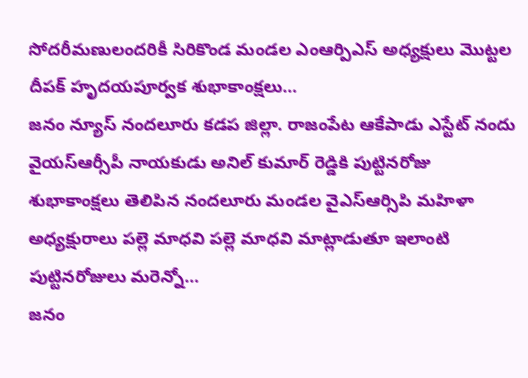సోదరీమణులందరికీ సిరికొండ మండల ఎంఆర్పిఎస్ అధ్యక్షులు మొట్టల దీపక్ హృదయపూర్వక శుభాకాంక్షలు…
జనం న్యూస్ నందలూరు కడప జిల్లా. రాజంపేట ఆకేపాడు ఎస్టేట్ నందు వైయస్ఆర్సీపీ నాయకుడు అనిల్ కుమార్ రెడ్డికి పుట్టినరోజు శుభాకాంక్షలు తెలిపిన నందలూరు మండల వైఎస్ఆర్సిపి మహిళా అధ్యక్షురాలు పల్లె మాధవి పల్లె మాధవి మాట్లాడుతూ ఇలాంటి పుట్టినరోజులు మరెన్నో…
జనం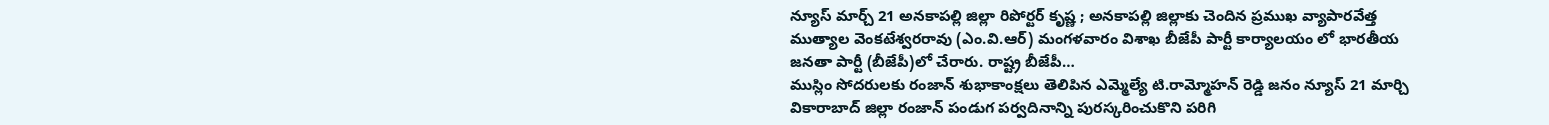న్యూస్ మార్చ్ 21 అనకాపల్లి జిల్లా రిపోర్టర్ కృష్ణ ; అనకాపల్లి జిల్లాకు చెందిన ప్రముఖ వ్యాపారవేత్త ముత్యాల వెంకటేశ్వరరావు (ఎం.వి.ఆర్) మంగళవారం విశాఖ బీజేపీ పార్టీ కార్యాలయం లో భారతీయ జనతా పార్టీ (బీజేపీ)లో చేరారు. రాష్ట్ర బీజేపీ…
ముస్లిం సోదరులకు రంజాన్ శుభాకాంక్షలు తెలిపిన ఎమ్మెల్యే టి.రామ్మోహన్ రెడ్డి జనం న్యూస్ 21 మార్చి వికారాబాద్ జిల్లా రంజాన్ పండుగ పర్వదినాన్ని పురస్కరించుకొని పరిగి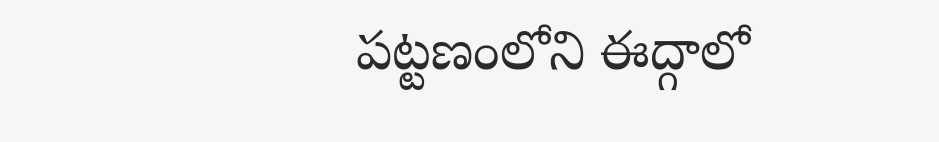పట్టణంలోని ఈద్గాలో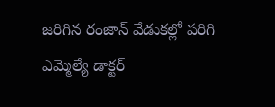జరిగిన రంజాన్ వేడుకల్లో పరిగి ఎమ్మెల్యే డాక్టర్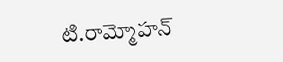టి.రామ్మోహన్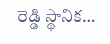రెడ్డి స్థానిక…